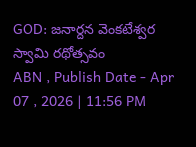GOD: జనార్దన వెంకటేశ్వర స్వామి రథోత్సవం
ABN , Publish Date - Apr 07 , 2026 | 11:56 PM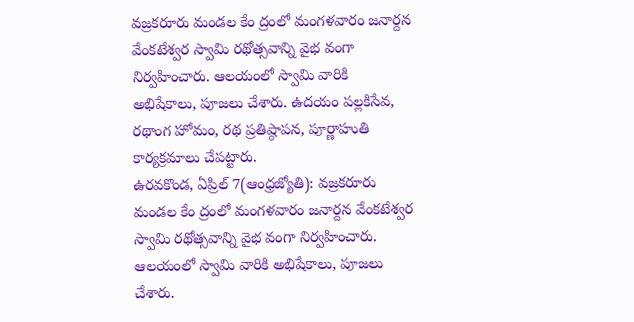వజ్రకరూరు మండల కేం ద్రంలో మంగళవారం జనార్దన వేంకటేశ్వర స్వామి రథోత్సవాన్ని వైభ వంగా నిర్వహించారు. ఆలయంలో స్వామి వారికి అభిషేకాలు, పూజలు చేశారు. ఉదయం పల్లకిసేవ, రథాంగ హోమం, రథ ప్రతిష్ఠాపన, పూర్ణాహుతి కార్యక్రమాలు చేపట్టారు.
ఉరవకొండ, ఏప్రిల్ 7(ఆంధ్రజ్యోతి): వజ్రకరూరు మండల కేం ద్రంలో మంగళవారం జనార్దన వేంకటేశ్వర స్వామి రథోత్సవాన్ని వైభ వంగా నిర్వహించారు. ఆలయంలో స్వామి వారికి అభిషేకాలు, పూజలు చేశారు.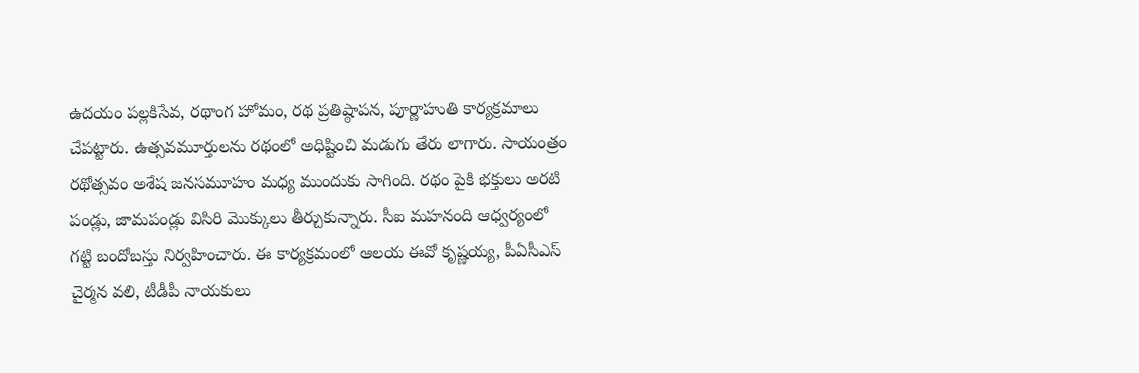ఉదయం పల్లకిసేవ, రథాంగ హోమం, రథ ప్రతిష్ఠాపన, పూర్ణాహుతి కార్యక్రమాలు చేపట్టారు. ఉత్సవమూర్తులను రథంలో అధిష్టించి మడుగు తేరు లాగారు. సాయంత్రం రథోత్సవం అశేష జనసమూహం మధ్య ముందుకు సాగింది. రథం పైకి భక్తులు అరటి పండ్లు, జామపండ్లు విసిరి మొక్కులు తీర్చుకున్నారు. సీఐ మహనంది ఆధ్వర్యంలో గట్టి బందోబస్తు నిర్వహించారు. ఈ కార్యక్రమంలో ఆలయ ఈవో కృష్ణయ్య, పీఏసీఎస్ చైర్మన వలి, టీడీపీ నాయకులు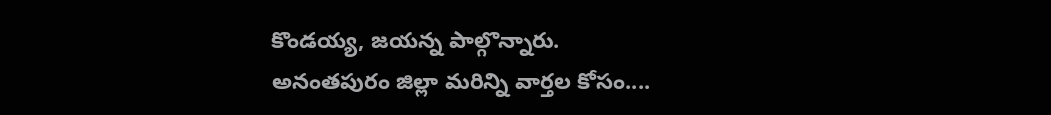కొండయ్య, జయన్న పాల్గొన్నారు.
అనంతపురం జిల్లా మరిన్ని వార్తల కోసం....